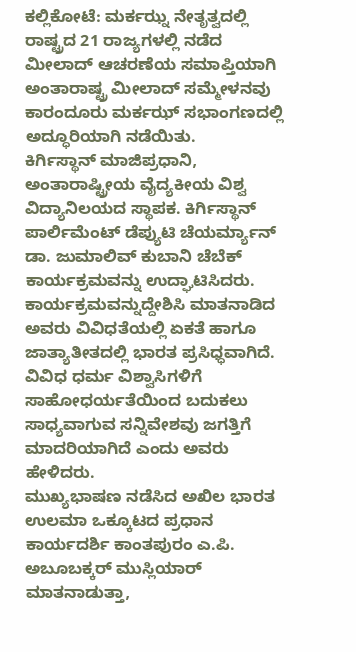ಕಲ್ಲಿಕೋಟೆ: ಮರ್ಕಝ್ನ ನೇತೃತ್ವದಲ್ಲಿ ರಾಷ್ಟ್ರದ 21 ರಾಜ್ಯಗಳಲ್ಲಿ ನಡೆದ ಮೀಲಾದ್ ಆಚರಣೆಯ ಸಮಾಪ್ತಿಯಾಗಿ ಅಂತಾರಾಷ್ಟ್ರ ಮೀಲಾದ್ ಸಮ್ಮೇಳನವು ಕಾರಂದೂರು ಮರ್ಕಝ್ ಸಭಾಂಗಣದಲ್ಲಿ ಅದ್ಧೂರಿಯಾಗಿ ನಡೆಯಿತು.
ಕಿರ್ಗಿಸ್ಥಾನ್ ಮಾಜಿಪ್ರಧಾನಿ, ಅಂತಾರಾಷ್ಟ್ರೀಯ ವೈದ್ಯಕೀಯ ವಿಶ್ವ ವಿದ್ಯಾನಿಲಯದ ಸ್ಥಾಪಕ. ಕಿರ್ಗಿಸ್ಥಾನ್ ಪಾರ್ಲಿಮೆಂಟ್ ಡೆಪ್ಯುಟಿ ಚೆಯರ್ಮ್ಯಾನ್ ಡಾ. ಜುಮಾಲಿವ್ ಕುಬಾನಿ ಚೆಬೆಕ್ ಕಾರ್ಯಕ್ರಮವನ್ನು ಉದ್ಘಾಟಿಸಿದರು.
ಕಾರ್ಯಕ್ರಮವನ್ನುದ್ದೇಶಿಸಿ ಮಾತನಾಡಿದ ಅವರು ವಿವಿಧತೆಯಲ್ಲಿ ಏಕತೆ ಹಾಗೂ ಜಾತ್ಯಾತೀತದಲ್ಲಿ ಭಾರತ ಪ್ರಸಿಧ್ಧವಾಗಿದೆ. ವಿವಿಧ ಧರ್ಮ ವಿಶ್ವಾಸಿಗಳಿಗೆ ಸಾಹೋಧರ್ಯತೆಯಿಂದ ಬದುಕಲು ಸಾಧ್ಯವಾಗುವ ಸನ್ನಿವೇಶವು ಜಗತ್ತಿಗೆ ಮಾದರಿಯಾಗಿದೆ ಎಂದು ಅವರು ಹೇಳಿದರು.
ಮುಖ್ಯಭಾಷಣ ನಡೆಸಿದ ಅಖಿಲ ಭಾರತ ಉಲಮಾ ಒಕ್ಕೂಟದ ಪ್ರಧಾನ ಕಾರ್ಯದರ್ಶಿ ಕಾಂತಪುರಂ ಎ.ಪಿ. ಅಬೂಬಕ್ಕರ್ ಮುಸ್ಲಿಯಾರ್ ಮಾತನಾಡುತ್ತಾ,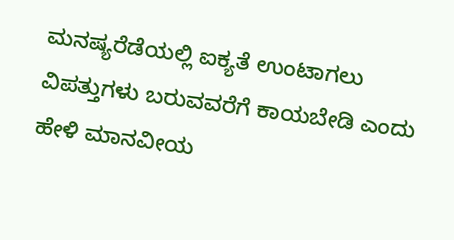ಮನಷ್ಯರೆಡೆಯಲ್ಲಿ ಐಕ್ಯತೆ ಉಂಟಾಗಲು ವಿಪತ್ತುಗಳು ಬರುವವರೆಗೆ ಕಾಯಬೇಡಿ ಎಂದು ಹೇಳಿ ಮಾನವೀಯ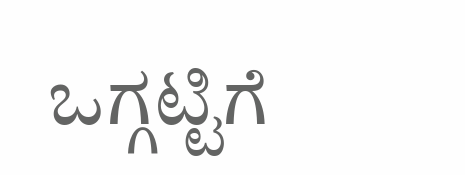ಒಗ್ಗಟ್ಟಿಗೆ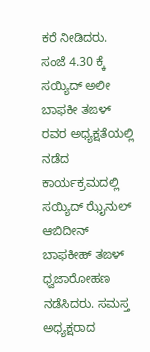ಕರೆ ನೀಡಿದರು.
ಸಂಜೆ 4.30 ಕ್ಕೆ ಸಯ್ಯಿದ್ ಅಲೀ ಬಾಫಕೀ ತಙಳ್ ರವರ ಅಧ್ಯಕ್ಷತೆಯಲ್ಲಿ ನಡೆದ ಕಾರ್ಯಕ್ರಮದಲ್ಲಿ ಸಯ್ಯಿದ್ ಝೈನುಲ್ ಆಬಿದೀನ್ ಬಾಫಕೀಹ್ ತಙಳ್ ಧ್ವಜಾರೋಹಣ ನಡೆಸಿದರು. ಸಮಸ್ತ ಅಧ್ಯಕ್ಷರಾದ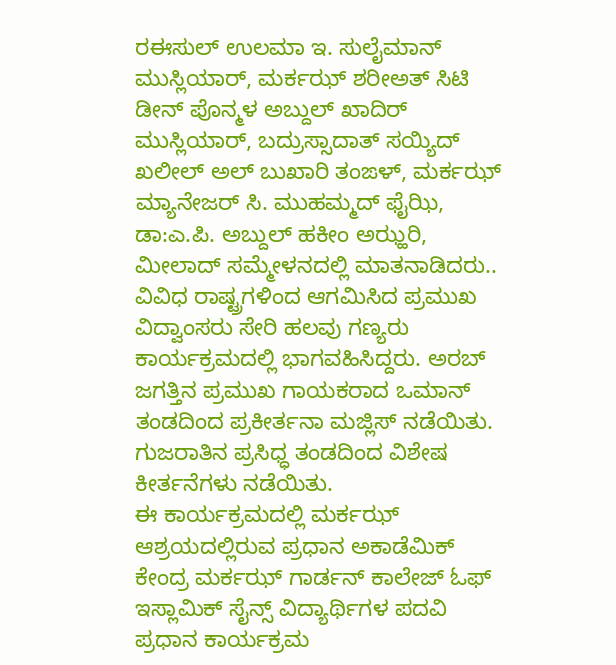ರಈಸುಲ್ ಉಲಮಾ ಇ. ಸುಲೈಮಾನ್ ಮುಸ್ಲಿಯಾರ್, ಮರ್ಕಝ್ ಶರೀಅತ್ ಸಿಟಿ ಡೀನ್ ಪೊನ್ಮಳ ಅಬ್ದುಲ್ ಖಾದಿರ್ ಮುಸ್ಲಿಯಾರ್, ಬದ್ರುಸ್ಸಾದಾತ್ ಸಯ್ಯಿದ್ ಖಲೀಲ್ ಅಲ್ ಬುಖಾರಿ ತಂಙಳ್, ಮರ್ಕಝ್ ಮ್ಯಾನೇಜರ್ ಸಿ. ಮುಹಮ್ಮದ್ ಫೈಝಿ, ಡಾ:ಎ.ಪಿ. ಅಬ್ದುಲ್ ಹಕೀಂ ಅಝ್ಹರಿ, ಮೀಲಾದ್ ಸಮ್ಮೇಳನದಲ್ಲಿ ಮಾತನಾಡಿದರು..
ವಿವಿಧ ರಾಷ್ಟ್ರಗಳಿಂದ ಆಗಮಿಸಿದ ಪ್ರಮುಖ ವಿದ್ವಾಂಸರು ಸೇರಿ ಹಲವು ಗಣ್ಯರು ಕಾರ್ಯಕ್ರಮದಲ್ಲಿ ಭಾಗವಹಿಸಿದ್ದರು. ಅರಬ್ ಜಗತ್ತಿನ ಪ್ರಮುಖ ಗಾಯಕರಾದ ಒಮಾನ್ ತಂಡದಿಂದ ಪ್ರಕೀರ್ತನಾ ಮಜ್ಲಿಸ್ ನಡೆಯಿತು. ಗುಜರಾತಿನ ಪ್ರಸಿಧ್ಧ ತಂಡದಿಂದ ವಿಶೇಷ ಕೀರ್ತನೆಗಳು ನಡೆಯಿತು.
ಈ ಕಾರ್ಯಕ್ರಮದಲ್ಲಿ ಮರ್ಕಝ್ ಆಶ್ರಯದಲ್ಲಿರುವ ಪ್ರಧಾನ ಅಕಾಡೆಮಿಕ್ ಕೇಂದ್ರ ಮರ್ಕಝ್ ಗಾರ್ಡನ್ ಕಾಲೇಜ್ ಓಫ್ ಇಸ್ಲಾಮಿಕ್ ಸೈನ್ಸ್ ವಿದ್ಯಾರ್ಥಿಗಳ ಪದವಿ ಪ್ರಧಾನ ಕಾರ್ಯಕ್ರಮ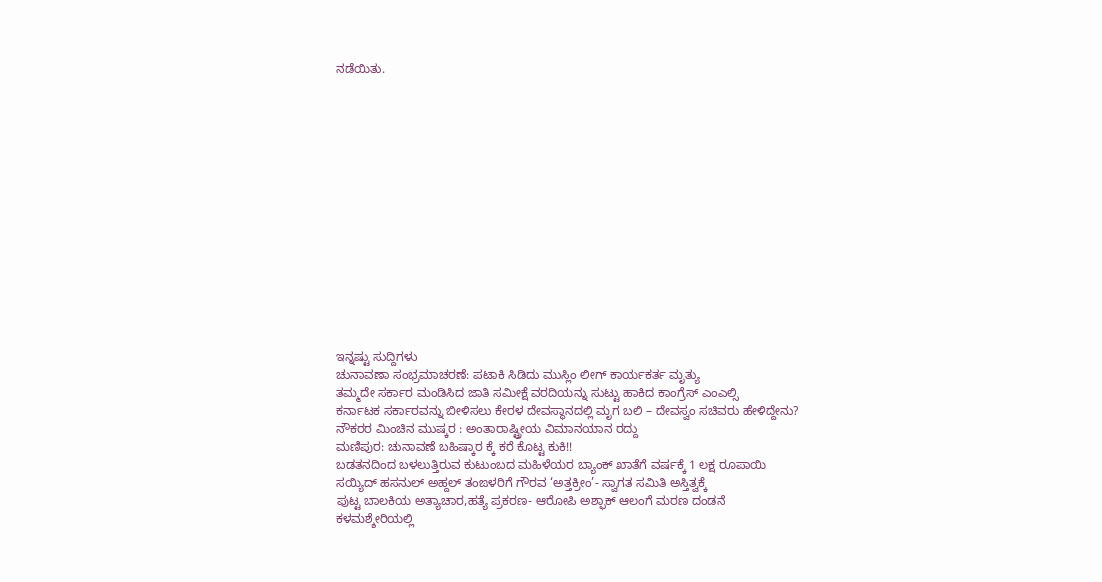ನಡೆಯಿತು.















ಇನ್ನಷ್ಟು ಸುದ್ದಿಗಳು
ಚುನಾವಣಾ ಸಂಭ್ರಮಾಚರಣೆ: ಪಟಾಕಿ ಸಿಡಿದು ಮುಸ್ಲಿಂ ಲೀಗ್ ಕಾರ್ಯಕರ್ತ ಮೃತ್ಯು
ತಮ್ಮದೇ ಸರ್ಕಾರ ಮಂಡಿಸಿದ ಜಾತಿ ಸಮೀಕ್ಷೆ ವರದಿಯನ್ನು ಸುಟ್ಟು ಹಾಕಿದ ಕಾಂಗ್ರೆಸ್ ಎಂಎಲ್ಸಿ
ಕರ್ನಾಟಕ ಸರ್ಕಾರವನ್ನು ಬೀಳಿಸಲು ಕೇರಳ ದೇವಸ್ಥಾನದಲ್ಲಿ ಮೃಗ ಬಲಿ – ದೇವಸ್ವಂ ಸಚಿವರು ಹೇಳಿದ್ದೇನು?
ನೌಕರರ ಮಿಂಚಿನ ಮುಷ್ಕರ : ಅಂತಾರಾಷ್ಟ್ರೀಯ ವಿಮಾನಯಾನ ರದ್ದು
ಮಣಿಪುರ: ಚುನಾವಣೆ ಬಹಿಷ್ಕಾರ ಕ್ಕೆ ಕರೆ ಕೊಟ್ಟ ಕುಕಿ!!
ಬಡತನದಿಂದ ಬಳಲುತ್ತಿರುವ ಕುಟುಂಬದ ಮಹಿಳೆಯರ ಬ್ಯಾಂಕ್ ಖಾತೆಗೆ ವರ್ಷಕ್ಕೆ 1 ಲಕ್ಷ ರೂಪಾಯಿ
ಸಯ್ಯಿದ್ ಹಸನುಲ್ ಅಹ್ದಲ್ ತಂಙಳರಿಗೆ ಗೌರವ ‘ಅತ್ತಕ್ರೀಂ’- ಸ್ವಾಗತ ಸಮಿತಿ ಅಸ್ತಿತ್ವಕ್ಕೆ
ಪುಟ್ಟ ಬಾಲಕಿಯ ಅತ್ಯಾಚಾರ,ಹತ್ಯೆ ಪ್ರಕರಣ- ಆರೋಪಿ ಅಶ್ಫಾಕ್ ಆಲಂಗೆ ಮರಣ ದಂಡನೆ
ಕಳಮಶ್ಶೇರಿಯಲ್ಲಿ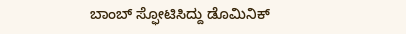ಬಾಂಬ್ ಸ್ಫೋಟಿಸಿದ್ದು ಡೊಮಿನಿಕ್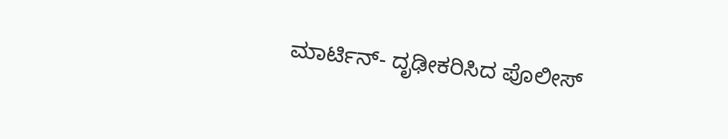ಮಾರ್ಟಿನ್- ದೃಢೀಕರಿಸಿದ ಪೊಲೀಸ್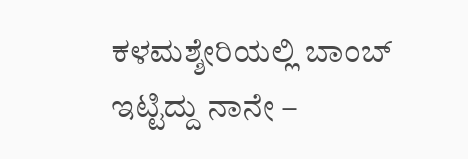ಕಳಮಶ್ಶೇರಿಯಲ್ಲಿ ಬಾಂಬ್ ಇಟ್ಟಿದ್ದು ನಾನೇ –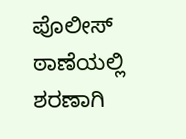ಪೊಲೀಸ್ ಠಾಣೆಯಲ್ಲಿ ಶರಣಾಗಿ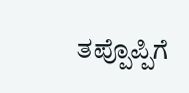ತಪ್ಪೊಪ್ಪಿಗೆ